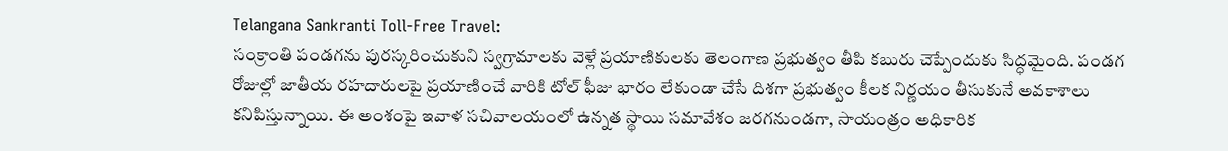Telangana Sankranti Toll-Free Travel:
సంక్రాంతి పండగను పురస్కరించుకుని స్వగ్రామాలకు వెళ్లే ప్రయాణికులకు తెలంగాణ ప్రభుత్వం తీపి కబురు చెప్పేందుకు సిద్ధమైంది. పండగ రోజుల్లో జాతీయ రహదారులపై ప్రయాణించే వారికి టోల్ ఫీజు భారం లేకుండా చేసే దిశగా ప్రభుత్వం కీలక నిర్ణయం తీసుకునే అవకాశాలు కనిపిస్తున్నాయి. ఈ అంశంపై ఇవాళ సచివాలయంలో ఉన్నత స్థాయి సమావేశం జరగనుండగా, సాయంత్రం అధికారిక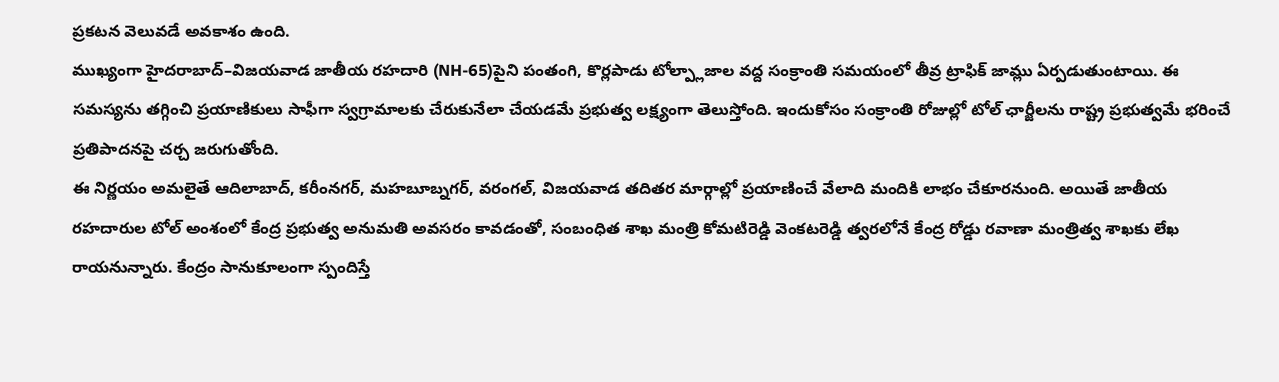ప్రకటన వెలువడే అవకాశం ఉంది.
ముఖ్యంగా హైదరాబాద్–విజయవాడ జాతీయ రహదారి (NH-65)పైని పంతంగి, కొర్లపాడు టోల్ప్లాజాల వద్ద సంక్రాంతి సమయంలో తీవ్ర ట్రాఫిక్ జామ్లు ఏర్పడుతుంటాయి. ఈ సమస్యను తగ్గించి ప్రయాణికులు సాఫీగా స్వగ్రామాలకు చేరుకునేలా చేయడమే ప్రభుత్వ లక్ష్యంగా తెలుస్తోంది. ఇందుకోసం సంక్రాంతి రోజుల్లో టోల్ ఛార్జీలను రాష్ట్ర ప్రభుత్వమే భరించే ప్రతిపాదనపై చర్చ జరుగుతోంది.
ఈ నిర్ణయం అమలైతే ఆదిలాబాద్, కరీంనగర్, మహబూబ్నగర్, వరంగల్, విజయవాడ తదితర మార్గాల్లో ప్రయాణించే వేలాది మందికి లాభం చేకూరనుంది. అయితే జాతీయ రహదారుల టోల్ అంశంలో కేంద్ర ప్రభుత్వ అనుమతి అవసరం కావడంతో, సంబంధిత శాఖ మంత్రి కోమటిరెడ్డి వెంకటరెడ్డి త్వరలోనే కేంద్ర రోడ్డు రవాణా మంత్రిత్వ శాఖకు లేఖ రాయనున్నారు. కేంద్రం సానుకూలంగా స్పందిస్తే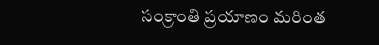సంక్రాంతి ప్రయాణం మరింత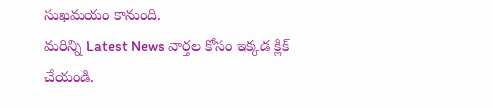సుఖమయం కానుంది.
మరిన్ని Latest News వార్తల కోసం ఇక్కడ క్లిక్ చేయండి.